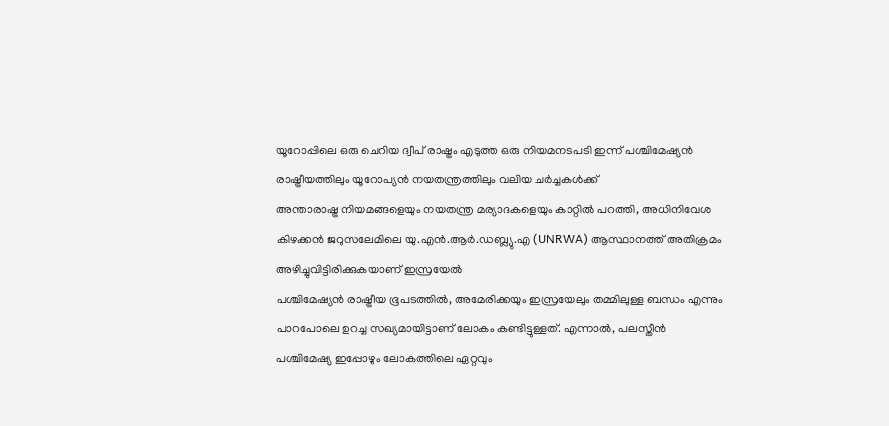യൂറോപ്പിലെ ഒരു ചെറിയ ദ്വീപ് രാഷ്ട്രം എടുത്ത ഒരു നിയമനടപടി ഇന്ന് പശ്ചിമേഷ്യൻ രാഷ്ട്രീയത്തിലും യൂറോപ്യൻ നയതന്ത്രത്തിലും വലിയ ചർച്ചകൾക്ക്
അന്താരാഷ്ട്ര നിയമങ്ങളെയും നയതന്ത്ര മര്യാദകളെയും കാറ്റിൽ പറത്തി, അധിനിവേശ കിഴക്കൻ ജറുസലേമിലെ യു.എൻ.ആർ.ഡബ്ല്യു.എ (UNRWA) ആസ്ഥാനത്ത് അതിക്രമം അഴിച്ചുവിട്ടിരിക്കുകയാണ് ഇസ്രയേൽ
പശ്ചിമേഷ്യൻ രാഷ്ട്രീയ ഭൂപടത്തിൽ, അമേരിക്കയും ഇസ്രയേലും തമ്മിലുള്ള ബന്ധം എന്നും പാറപോലെ ഉറച്ച സഖ്യമായിട്ടാണ് ലോകം കണ്ടിട്ടുള്ളത്. എന്നാൽ, പലസ്തീൻ
പശ്ചിമേഷ്യ ഇപ്പോഴും ലോകത്തിലെ ഏറ്റവും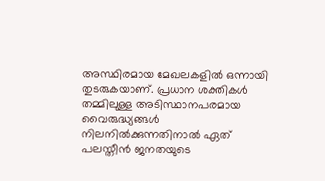അസ്ഥിരമായ മേഖലകളിൽ ഒന്നായി തുടരുകയാണ്. പ്രധാന ശക്തികൾ തമ്മിലുള്ള അടിസ്ഥാനപരമായ വൈരുദ്ധ്യങ്ങൾ നിലനിൽക്കുന്നതിനാൽ ഏത്
പലസ്തീൻ ജനതയുടെ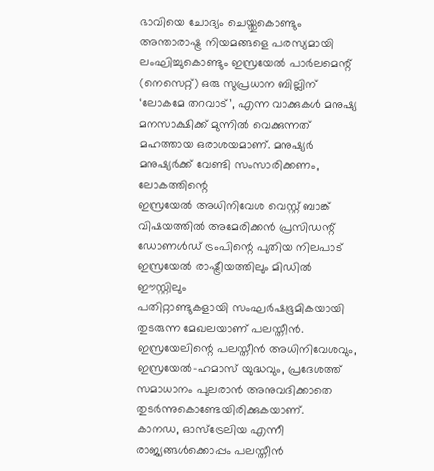ഭാവിയെ ചോദ്യം ചെയ്തുകൊണ്ടും അന്താരാഷ്ട്ര നിയമങ്ങളെ പരസ്യമായി ലംഘിച്ചുകൊണ്ടും ഇസ്രയേൽ പാർലമെന്റ് (നെസെറ്റ്) ഒരു സുപ്രധാന ബില്ലിന്
‘ലോകമേ തറവാട്’, എന്ന വാക്കുകൾ മനുഷ്യ മനസാക്ഷിക്ക് മുന്നിൽ വെക്കുന്നത് മഹത്തായ ഒരാശയമാണ്. മനുഷ്യർ മനുഷ്യർക്ക് വേണ്ടി സംസാരിക്കണം, ലോകത്തിന്റെ
ഇസ്രയേൽ അധിനിവേശ വെസ്റ്റ് ബാങ്ക് വിഷയത്തിൽ അമേരിക്കൻ പ്രസിഡന്റ് ഡോണൾഡ് ട്രംപിന്റെ പുതിയ നിലപാട് ഇസ്രയേൽ രാഷ്ട്രീയത്തിലും മിഡിൽ ഈസ്റ്റിലും
പതിറ്റാണ്ടുകളായി സംഘർഷഭൂമികയായി തുടരുന്ന മേഖലയാണ് പലസ്തീൻ. ഇസ്രയേലിന്റെ പലസ്തീൻ അധിനിവേശവും, ഇസ്രയേൽ-ഹമാസ് യുദ്ധവും, പ്രദേശത്ത് സമാധാനം പുലരാൻ അനുവദിക്കാതെ തുടർന്നുകൊണ്ടേയിരിക്കുകയാണ്.
കാനഡ, ഓസ്ട്രേലിയ എന്നീ രാജ്യങ്ങൾക്കൊപ്പം പലസ്തീൻ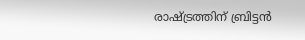രാഷ്ട്രത്തിന് ബ്രിട്ടൻ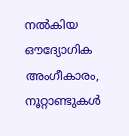നൽകിയ ഔദ്യോഗിക അംഗീകാരം, നൂറ്റാണ്ടുകൾ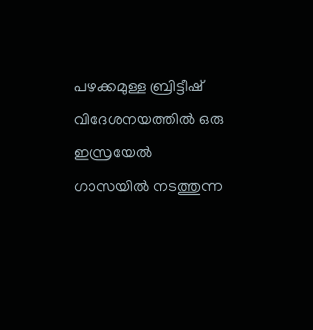പഴക്കമുള്ള ബ്രിട്ടീഷ് വിദേശനയത്തിൽ ഒരു
ഇസ്രയേൽ ഗാസയിൽ നടത്തുന്ന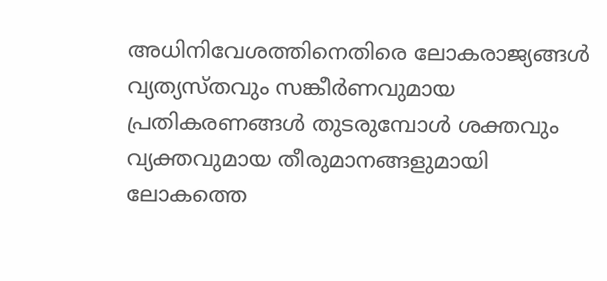അധിനിവേശത്തിനെതിരെ ലോകരാജ്യങ്ങൾ വ്യത്യസ്തവും സങ്കീർണവുമായ പ്രതികരണങ്ങൾ തുടരുമ്പോൾ ശക്തവും വ്യക്തവുമായ തീരുമാനങ്ങളുമായി ലോകത്തെ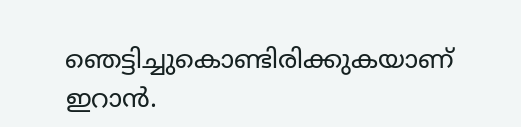ഞെട്ടിച്ചുകൊണ്ടിരിക്കുകയാണ് ഇറാൻ.